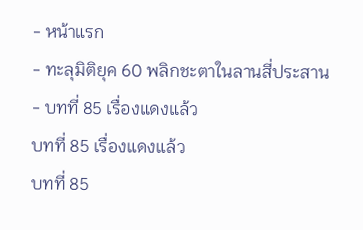- หน้าแรก
- ทะลุมิติยุค 60 พลิกชะตาในลานสี่ประสาน
- บทที่ 85 เรื่องแดงแล้ว
บทที่ 85 เรื่องแดงแล้ว
บทที่ 85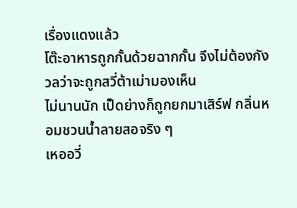เรื่องแดงแล้ว
โต๊ะอาหารถูกกั้นด้วยฉากกั้น จึงไม่ต้องกังวลว่าจะถูกสวี่ต้าเม่ามองเห็น
ไม่นานนัก เป็ดย่างก็ถูกยกมาเสิร์ฟ กลิ่นหอมชวนน้ำลายสอจริง ๆ
เหออวี่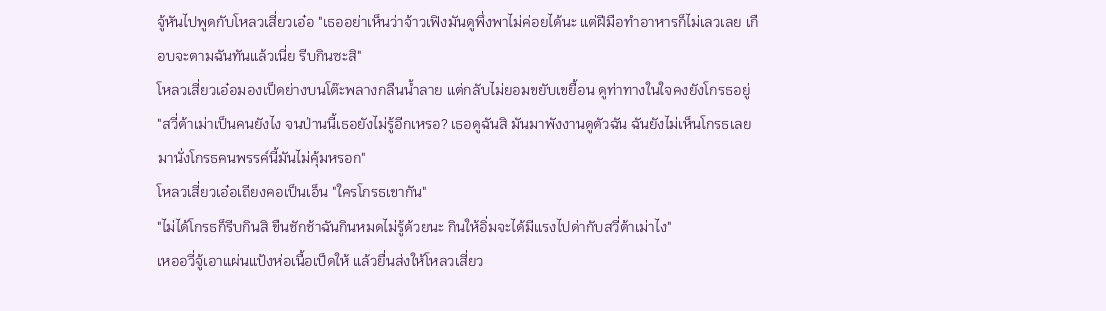จู้หันไปพูดกับโหลวเสี่ยวเอ๋อ "เธออย่าเห็นว่าจ้าวเฟิงมันดูพึ่งพาไม่ค่อยได้นะ แต่ฝีมือทำอาหารก็ไม่เลวเลย เกือบจะตามฉันทันแล้วเนี่ย รีบกินซะสิ"
โหลวเสี่ยวเอ๋อมองเป็ดย่างบนโต๊ะพลางกลืนน้ำลาย แต่กลับไม่ยอมขยับเขยื้อน ดูท่าทางในใจคงยังโกรธอยู่
"สวี่ต้าเม่าเป็นคนยังไง จนป่านนี้เธอยังไม่รู้อีกเหรอ? เธอดูฉันสิ มันมาพังงานดูตัวฉัน ฉันยังไม่เห็นโกรธเลย มานั่งโกรธคนพรรค์นี้มันไม่คุ้มหรอก"
โหลวเสี่ยวเอ๋อเถียงคอเป็นเอ็น "ใครโกรธเขากัน"
"ไม่ได้โกรธก็รีบกินสิ ขืนชักช้าฉันกินหมดไม่รู้ด้วยนะ กินให้อิ่มจะได้มีแรงไปด่ากับสวี่ต้าเม่าไง"
เหออวี่จู้เอาแผ่นแป้งห่อเนื้อเป็ดให้ แล้วยื่นส่งให้โหลวเสี่ยว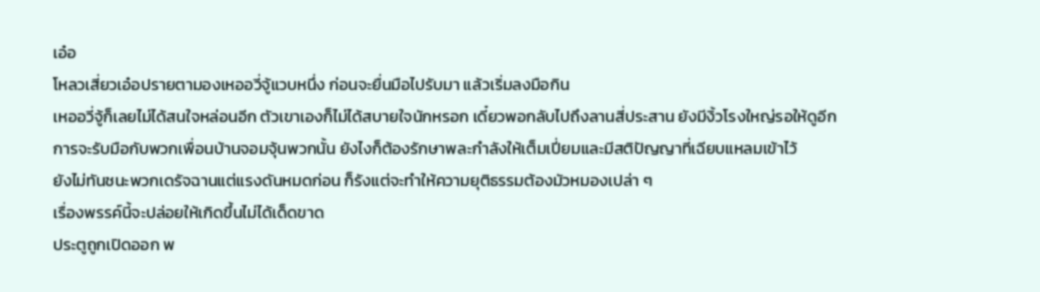เอ๋อ
โหลวเสี่ยวเอ๋อปรายตามองเหออวี่จู้แวบหนึ่ง ก่อนจะยื่นมือไปรับมา แล้วเริ่มลงมือกิน
เหออวี่จู้ก็เลยไม่ได้สนใจหล่อนอีก ตัวเขาเองก็ไม่ได้สบายใจนักหรอก เดี๋ยวพอกลับไปถึงลานสี่ประสาน ยังมีงิ้วโรงใหญ่รอให้ดูอีก
การจะรับมือกับพวกเพื่อนบ้านจอมจุ้นพวกนั้น ยังไงก็ต้องรักษาพละกำลังให้เต็มเปี่ยมและมีสติปัญญาที่เฉียบแหลมเข้าไว้
ยังไม่ทันชนะพวกเดรัจฉานแต่แรงดันหมดก่อน ก็รังแต่จะทำให้ความยุติธรรมต้องมัวหมองเปล่า ๆ
เรื่องพรรค์นี้จะปล่อยให้เกิดขึ้นไม่ได้เด็ดขาด
ประตูถูกเปิดออก พ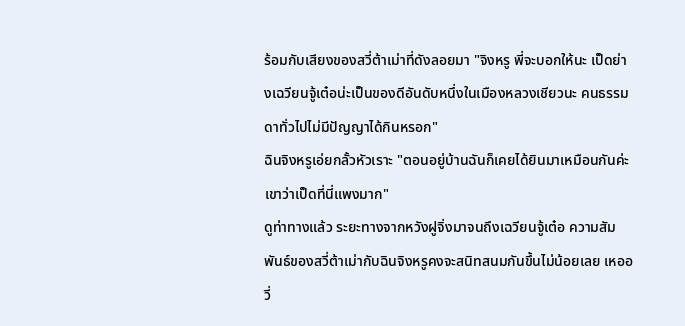ร้อมกับเสียงของสวี่ต้าเม่าที่ดังลอยมา "จิงหรู พี่จะบอกให้นะ เป็ดย่างเฉวียนจู้เต๋อน่ะเป็นของดีอันดับหนึ่งในเมืองหลวงเชียวนะ คนธรรมดาทั่วไปไม่มีปัญญาได้กินหรอก"
ฉินจิงหรูเอ่ยกลั้วหัวเราะ "ตอนอยู่บ้านฉันก็เคยได้ยินมาเหมือนกันค่ะ เขาว่าเป็ดที่นี่แพงมาก"
ดูท่าทางแล้ว ระยะทางจากหวังฝูจิ่งมาจนถึงเฉวียนจู้เต๋อ ความสัมพันธ์ของสวี่ต้าเม่ากับฉินจิงหรูคงจะสนิทสนมกันขึ้นไม่น้อยเลย เหออวี่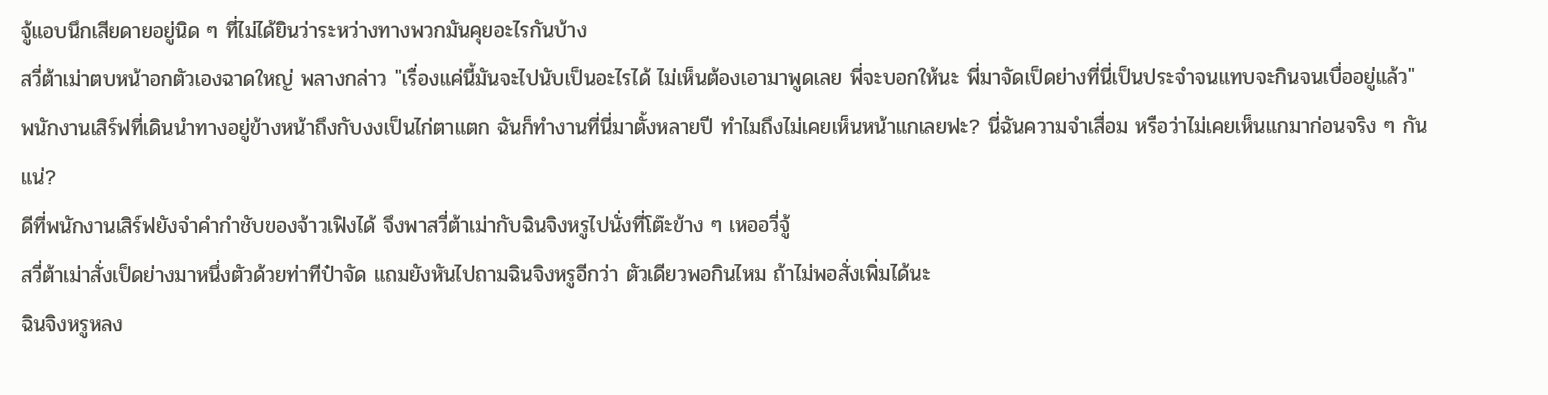จู้แอบนึกเสียดายอยู่นิด ๆ ที่ไม่ได้ยินว่าระหว่างทางพวกมันคุยอะไรกันบ้าง
สวี่ต้าเม่าตบหน้าอกตัวเองฉาดใหญ่ พลางกล่าว "เรื่องแค่นี้มันจะไปนับเป็นอะไรได้ ไม่เห็นต้องเอามาพูดเลย พี่จะบอกให้นะ พี่มาจัดเป็ดย่างที่นี่เป็นประจำจนแทบจะกินจนเบื่ออยู่แล้ว"
พนักงานเสิร์ฟที่เดินนำทางอยู่ข้างหน้าถึงกับงงเป็นไก่ตาแตก ฉันก็ทำงานที่นี่มาตั้งหลายปี ทำไมถึงไม่เคยเห็นหน้าแกเลยฟะ? นี่ฉันความจำเสื่อม หรือว่าไม่เคยเห็นแกมาก่อนจริง ๆ กันแน่?
ดีที่พนักงานเสิร์ฟยังจำคำกำชับของจ้าวเฟิงได้ จึงพาสวี่ต้าเม่ากับฉินจิงหรูไปนั่งที่โต๊ะข้าง ๆ เหออวี่จู้
สวี่ต้าเม่าสั่งเป็ดย่างมาหนึ่งตัวด้วยท่าทีป๋าจัด แถมยังหันไปถามฉินจิงหรูอีกว่า ตัวเดียวพอกินไหม ถ้าไม่พอสั่งเพิ่มได้นะ
ฉินจิงหรูหลง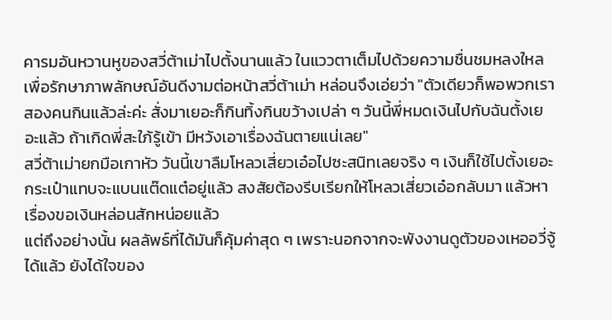คารมอันหวานหูของสวี่ต้าเม่าไปตั้งนานแล้ว ในแววตาเต็มไปด้วยความชื่นชมหลงใหล เพื่อรักษาภาพลักษณ์อันดีงามต่อหน้าสวี่ต้าเม่า หล่อนจึงเอ่ยว่า "ตัวเดียวก็พอพวกเราสองคนกินแล้วล่ะค่ะ สั่งมาเยอะก็กินทิ้งกินขว้างเปล่า ๆ วันนี้พี่หมดเงินไปกับฉันตั้งเยอะแล้ว ถ้าเกิดพี่สะใภ้รู้เข้า มีหวังเอาเรื่องฉันตายแน่เลย"
สวี่ต้าเม่ายกมือเกาหัว วันนี้เขาลืมโหลวเสี่ยวเอ๋อไปซะสนิทเลยจริง ๆ เงินก็ใช้ไปตั้งเยอะ กระเป๋าแทบจะแบนแต๊ดแต๋อยู่แล้ว สงสัยต้องรีบเรียกให้โหลวเสี่ยวเอ๋อกลับมา แล้วหาเรื่องขอเงินหล่อนสักหน่อยแล้ว
แต่ถึงอย่างนั้น ผลลัพธ์ที่ได้มันก็คุ้มค่าสุด ๆ เพราะนอกจากจะพังงานดูตัวของเหออวี่จู้ได้แล้ว ยังได้ใจของ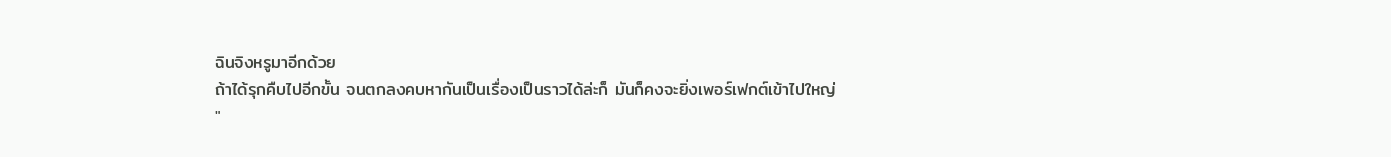ฉินจิงหรูมาอีกด้วย
ถ้าได้รุกคืบไปอีกขั้น จนตกลงคบหากันเป็นเรื่องเป็นราวได้ล่ะก็ มันก็คงจะยิ่งเพอร์เฟกต์เข้าไปใหญ่
"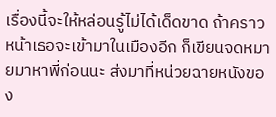เรื่องนี้จะให้หล่อนรู้ไม่ได้เด็ดขาด ถ้าคราวหน้าเธอจะเข้ามาในเมืองอีก ก็เขียนจดหมายมาหาพี่ก่อนนะ ส่งมาที่หน่วยฉายหนังของ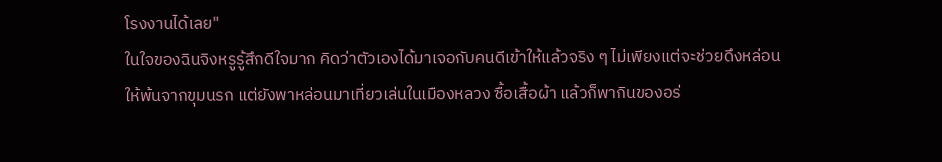โรงงานได้เลย"
ในใจของฉินจิงหรูรู้สึกดีใจมาก คิดว่าตัวเองได้มาเจอกับคนดีเข้าให้แล้วจริง ๆ ไม่เพียงแต่จะช่วยดึงหล่อนให้พ้นจากขุมนรก แต่ยังพาหล่อนมาเที่ยวเล่นในเมืองหลวง ซื้อเสื้อผ้า แล้วก็พากินของอร่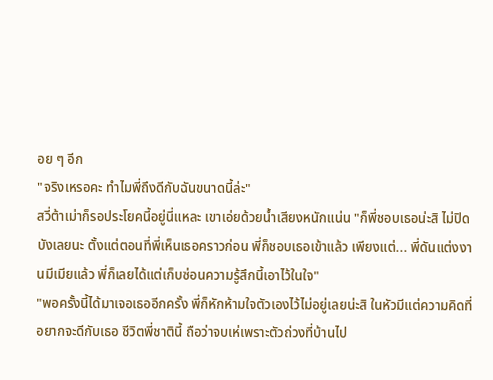อย ๆ อีก
"จริงเหรอคะ ทำไมพี่ถึงดีกับฉันขนาดนี้ล่ะ"
สวี่ต้าเม่าก็รอประโยคนี้อยู่นี่แหละ เขาเอ่ยด้วยน้ำเสียงหนักแน่น "ก็พี่ชอบเธอน่ะสิ ไม่ปิดบังเลยนะ ตั้งแต่ตอนที่พี่เห็นเธอคราวก่อน พี่ก็ชอบเธอเข้าแล้ว เพียงแต่... พี่ดันแต่งงานมีเมียแล้ว พี่ก็เลยได้แต่เก็บซ่อนความรู้สึกนี้เอาไว้ในใจ"
"พอครั้งนี้ได้มาเจอเธออีกครั้ง พี่ก็หักห้ามใจตัวเองไว้ไม่อยู่เลยน่ะสิ ในหัวมีแต่ความคิดที่อยากจะดีกับเธอ ชีวิตพี่ชาตินี้ ถือว่าจบเห่เพราะตัวถ่วงที่บ้านไป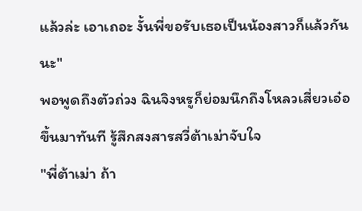แล้วล่ะ เอาเถอะ งั้นพี่ขอรับเธอเป็นน้องสาวก็แล้วกันนะ"
พอพูดถึงตัวถ่วง ฉินจิงหรูก็ย่อมนึกถึงโหลวเสี่ยวเอ๋อขึ้นมาทันที รู้สึกสงสารสวี่ต้าเม่าจับใจ
"พี่ต้าเม่า ถ้า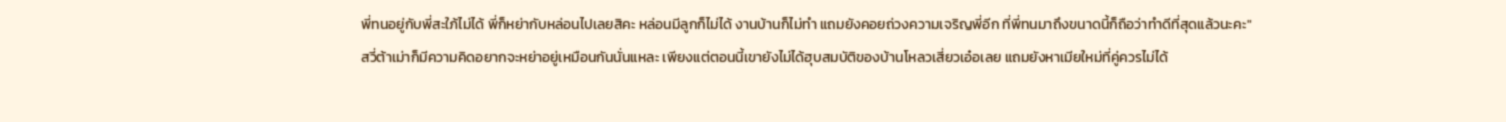พี่ทนอยู่กับพี่สะใภ้ไม่ได้ พี่ก็หย่ากับหล่อนไปเลยสิคะ หล่อนมีลูกก็ไม่ได้ งานบ้านก็ไม่ทำ แถมยังคอยถ่วงความเจริญพี่อีก ที่พี่ทนมาถึงขนาดนี้ก็ถือว่าทำดีที่สุดแล้วนะคะ"
สวี่ต้าเม่าก็มีความคิดอยากจะหย่าอยู่เหมือนกันนั่นแหละ เพียงแต่ตอนนี้เขายังไม่ได้ฮุบสมบัติของบ้านโหลวเสี่ยวเอ๋อเลย แถมยังหาเมียใหม่ที่คู่ควรไม่ได้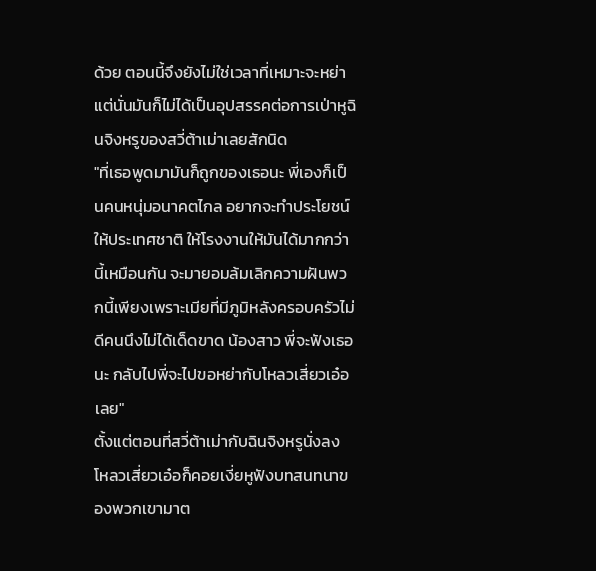ด้วย ตอนนี้จึงยังไม่ใช่เวลาที่เหมาะจะหย่า
แต่นั่นมันก็ไม่ได้เป็นอุปสรรคต่อการเป่าหูฉินจิงหรูของสวี่ต้าเม่าเลยสักนิด
"ที่เธอพูดมามันก็ถูกของเธอนะ พี่เองก็เป็นคนหนุ่มอนาคตไกล อยากจะทำประโยชน์ให้ประเทศชาติ ให้โรงงานให้มันได้มากกว่านี้เหมือนกัน จะมายอมล้มเลิกความฝันพวกนี้เพียงเพราะเมียที่มีภูมิหลังครอบครัวไม่ดีคนนึงไม่ได้เด็ดขาด น้องสาว พี่จะฟังเธอนะ กลับไปพี่จะไปขอหย่ากับโหลวเสี่ยวเอ๋อเลย"
ตั้งแต่ตอนที่สวี่ต้าเม่ากับฉินจิงหรูนั่งลง โหลวเสี่ยวเอ๋อก็คอยเงี่ยหูฟังบทสนทนาของพวกเขามาต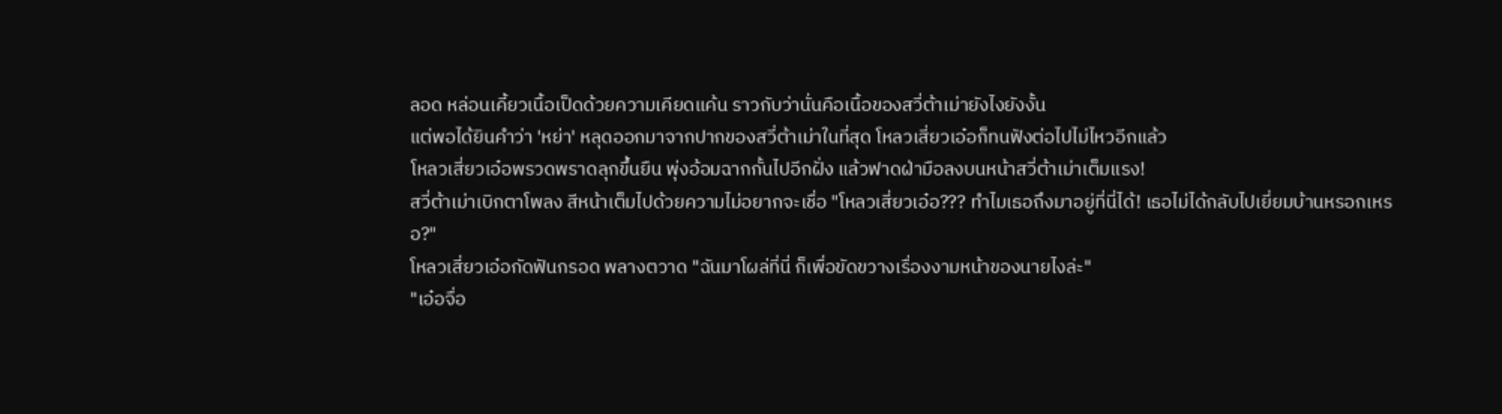ลอด หล่อนเคี้ยวเนื้อเป็ดด้วยความเคียดแค้น ราวกับว่านั่นคือเนื้อของสวี่ต้าเม่ายังไงยังงั้น
แต่พอได้ยินคำว่า 'หย่า' หลุดออกมาจากปากของสวี่ต้าเม่าในที่สุด โหลวเสี่ยวเอ๋อก็ทนฟังต่อไปไม่ไหวอีกแล้ว
โหลวเสี่ยวเอ๋อพรวดพราดลุกขึ้นยืน พุ่งอ้อมฉากกั้นไปอีกฝั่ง แล้วฟาดฝ่ามือลงบนหน้าสวี่ต้าเม่าเต็มแรง!
สวี่ต้าเม่าเบิกตาโพลง สีหน้าเต็มไปด้วยความไม่อยากจะเชื่อ "โหลวเสี่ยวเอ๋อ??? ทำไมเธอถึงมาอยู่ที่นี่ได้! เธอไม่ได้กลับไปเยี่ยมบ้านหรอกเหรอ?"
โหลวเสี่ยวเอ๋อกัดฟันกรอด พลางตวาด "ฉันมาโผล่ที่นี่ ก็เพื่อขัดขวางเรื่องงามหน้าของนายไงล่ะ"
"เอ๋อจื่อ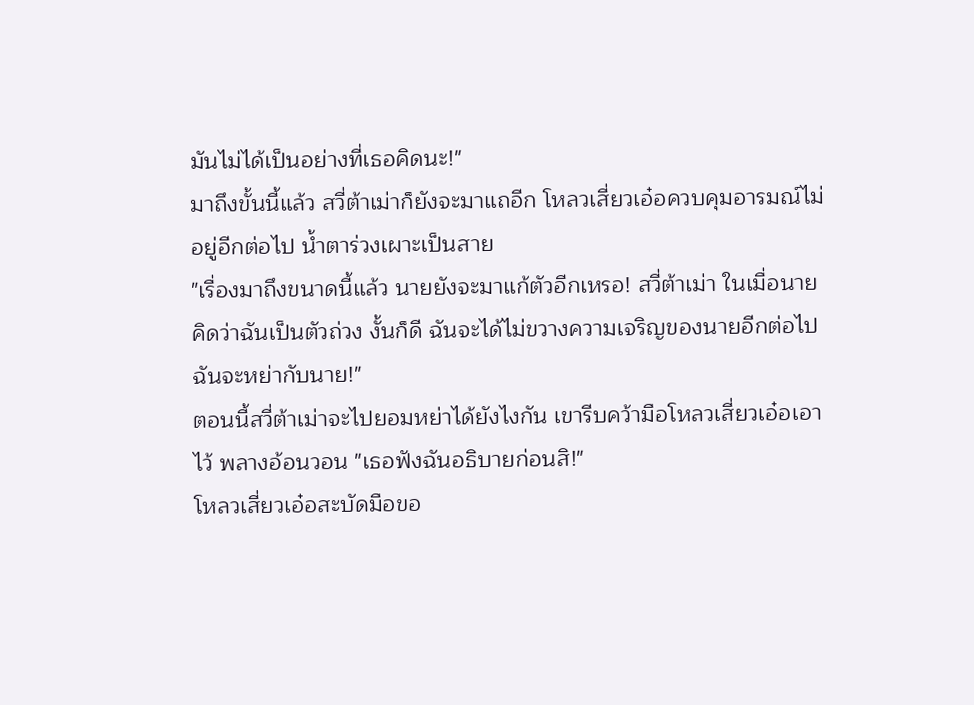มันไม่ได้เป็นอย่างที่เธอคิดนะ!"
มาถึงขั้นนี้แล้ว สวี่ต้าเม่าก็ยังจะมาแถอีก โหลวเสี่ยวเอ๋อควบคุมอารมณ์ไม่อยู่อีกต่อไป น้ำตาร่วงเผาะเป็นสาย
"เรื่องมาถึงขนาดนี้แล้ว นายยังจะมาแก้ตัวอีกเหรอ! สวี่ต้าเม่า ในเมื่อนายคิดว่าฉันเป็นตัวถ่วง งั้นก็ดี ฉันจะได้ไม่ขวางความเจริญของนายอีกต่อไป ฉันจะหย่ากับนาย!"
ตอนนี้สวี่ต้าเม่าจะไปยอมหย่าได้ยังไงกัน เขารีบคว้ามือโหลวเสี่ยวเอ๋อเอาไว้ พลางอ้อนวอน "เธอฟังฉันอธิบายก่อนสิ!"
โหลวเสี่ยวเอ๋อสะบัดมือขอ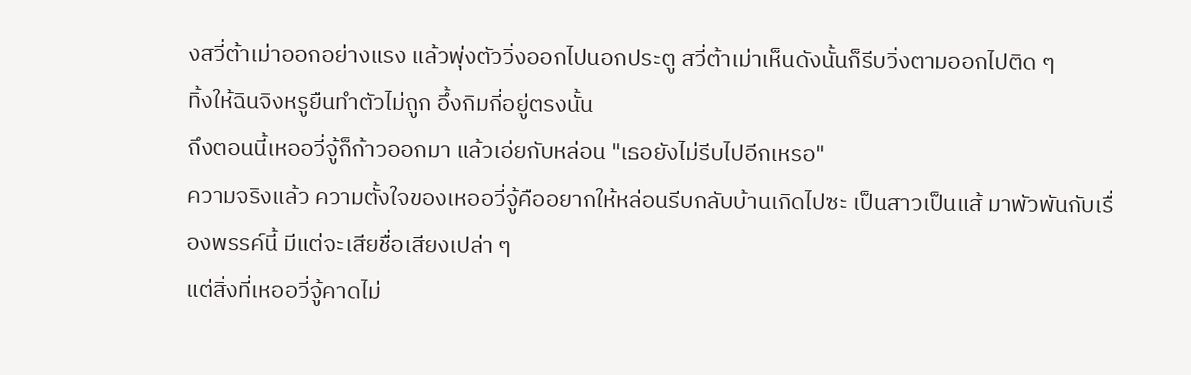งสวี่ต้าเม่าออกอย่างแรง แล้วพุ่งตัววิ่งออกไปนอกประตู สวี่ต้าเม่าเห็นดังนั้นก็รีบวิ่งตามออกไปติด ๆ
ทิ้งให้ฉินจิงหรูยืนทำตัวไม่ถูก อึ้งกิมกี่อยู่ตรงนั้น
ถึงตอนนี้เหออวี่จู้ก็ก้าวออกมา แล้วเอ่ยกับหล่อน "เธอยังไม่รีบไปอีกเหรอ"
ความจริงแล้ว ความตั้งใจของเหออวี่จู้คืออยากให้หล่อนรีบกลับบ้านเกิดไปซะ เป็นสาวเป็นแส้ มาพัวพันกับเรื่องพรรค์นี้ มีแต่จะเสียชื่อเสียงเปล่า ๆ
แต่สิ่งที่เหออวี่จู้คาดไม่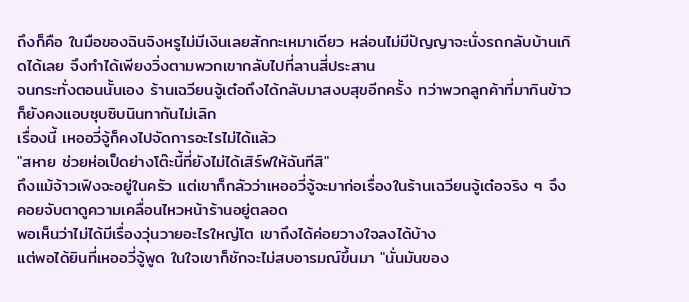ถึงก็คือ ในมือของฉินจิงหรูไม่มีเงินเลยสักกะเหมาเดียว หล่อนไม่มีปัญญาจะนั่งรถกลับบ้านเกิดได้เลย จึงทำได้เพียงวิ่งตามพวกเขากลับไปที่ลานสี่ประสาน
จนกระทั่งตอนนั้นเอง ร้านเฉวียนจู้เต๋อถึงได้กลับมาสงบสุขอีกครั้ง ทว่าพวกลูกค้าที่มากินข้าว ก็ยังคงแอบซุบซิบนินทากันไม่เลิก
เรื่องนี้ เหออวี่จู้ก็คงไปจัดการอะไรไม่ได้แล้ว
"สหาย ช่วยห่อเป็ดย่างโต๊ะนี้ที่ยังไม่ได้เสิร์ฟให้ฉันทีสิ"
ถึงแม้จ้าวเฟิงจะอยู่ในครัว แต่เขาก็กลัวว่าเหออวี่จู้จะมาก่อเรื่องในร้านเฉวียนจู้เต๋อจริง ๆ จึงคอยจับตาดูความเคลื่อนไหวหน้าร้านอยู่ตลอด
พอเห็นว่าไม่ได้มีเรื่องวุ่นวายอะไรใหญ่โต เขาถึงได้ค่อยวางใจลงได้บ้าง
แต่พอได้ยินที่เหออวี่จู้พูด ในใจเขาก็ชักจะไม่สบอารมณ์ขึ้นมา "นั่นมันของ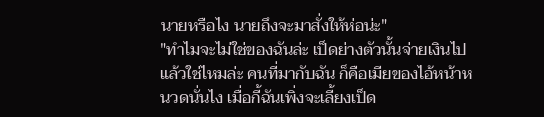นายหรือไง นายถึงจะมาสั่งให้ห่อน่ะ"
"ทำไมจะไม่ใช่ของฉันล่ะ เป็ดย่างตัวนั้นจ่ายเงินไปแล้วใช่ไหมล่ะ คนที่มากับฉัน ก็คือเมียของไอ้หน้าหนวดนั่นไง เมื่อกี้ฉันเพิ่งจะเลี้ยงเป็ด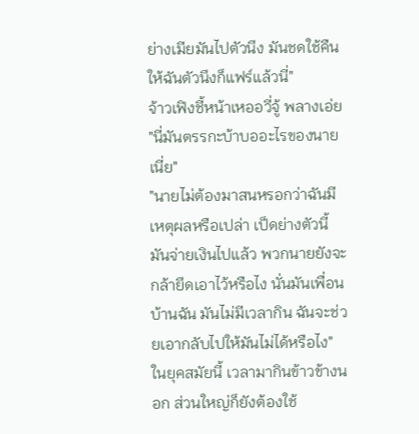ย่างเมียมันไปตัวนึง มันชดใช้คืนให้ฉันตัวนึงก็แฟร์แล้วนี่"
จ้าวเฟิงชี้หน้าเหออวี่จู้ พลางเอ่ย "นี่มันตรรกะบ้าบออะไรของนายเนี่ย"
"นายไม่ต้องมาสนหรอกว่าฉันมีเหตุผลหรือเปล่า เป็ดย่างตัวนี้มันจ่ายเงินไปแล้ว พวกนายยังจะกล้ายึดเอาไว้หรือไง นั่นมันเพื่อนบ้านฉัน มันไม่มีเวลากิน ฉันจะช่วยเอากลับไปให้มันไม่ได้หรือไง"
ในยุคสมัยนี้ เวลามากินข้าวข้างนอก ส่วนใหญ่ก็ยังต้องใช้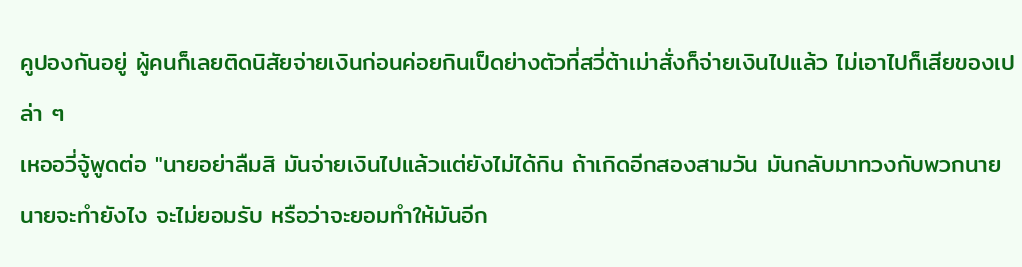คูปองกันอยู่ ผู้คนก็เลยติดนิสัยจ่ายเงินก่อนค่อยกินเป็ดย่างตัวที่สวี่ต้าเม่าสั่งก็จ่ายเงินไปแล้ว ไม่เอาไปก็เสียของเปล่า ๆ
เหออวี่จู้พูดต่อ "นายอย่าลืมสิ มันจ่ายเงินไปแล้วแต่ยังไม่ได้กิน ถ้าเกิดอีกสองสามวัน มันกลับมาทวงกับพวกนาย นายจะทำยังไง จะไม่ยอมรับ หรือว่าจะยอมทำให้มันอีก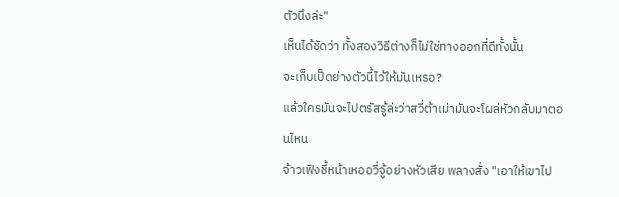ตัวนึงล่ะ"
เห็นได้ชัดว่า ทั้งสองวิธีต่างก็ไม่ใช่ทางออกที่ดีทั้งนั้น
จะเก็บเป็ดย่างตัวนี้ไว้ให้มันเหรอ?
แล้วใครมันจะไปตรัสรู้ล่ะว่าสวี่ต้าเม่ามันจะโผล่หัวกลับมาตอนไหน
จ้าวเฟิงชี้หน้าเหออวี่จู้อย่างหัวเสีย พลางสั่ง "เอาให้เขาไป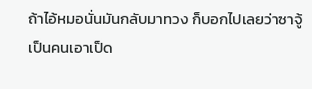ถ้าไอ้หมอนั่นมันกลับมาทวง ก็บอกไปเลยว่าซาจู้เป็นคนเอาเป็ด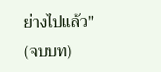ย่างไปแล้ว"
(จบบท)